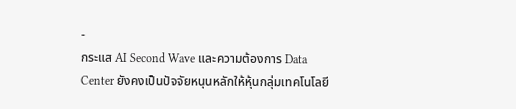-
กระแส AI Second Wave และความต้องการ Data Center ยังคงเป็นปัจจัยหนุนหลักให้หุ้นกลุ่มเทคโนโลยี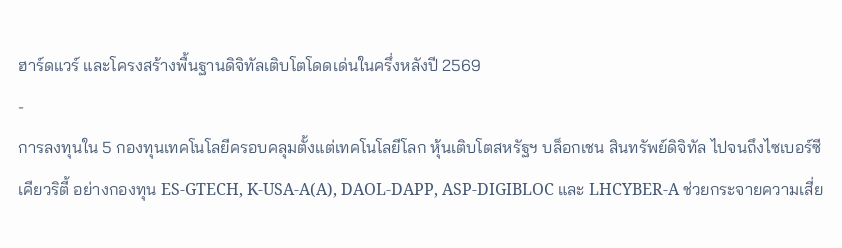ฮาร์ดแวร์ และโครงสร้างพื้นฐานดิจิทัลเติบโตโดดเด่นในครึ่งหลังปี 2569
-
การลงทุนใน 5 กองทุนเทคโนโลยีครอบคลุมตั้งแต่เทคโนโลยีโลก หุ้นเติบโตสหรัฐฯ บล็อกเชน สินทรัพย์ดิจิทัล ไปจนถึงไซเบอร์ซีเคียวริตี้ อย่างกองทุน ES-GTECH, K-USA-A(A), DAOL-DAPP, ASP-DIGIBLOC และ LHCYBER-A ช่วยกระจายความเสี่ย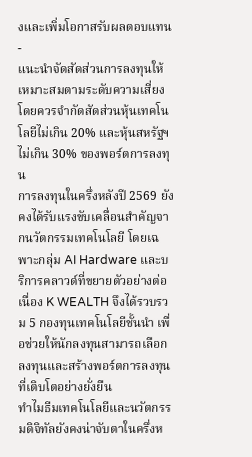งและเพิ่มโอกาสรับผลตอบแทน
-
แนะนำจัดสัดส่วนการลงทุนให้เหมาะสมตามระดับความเสี่ยง โดยควรจำกัดสัดส่วนหุ้นเทคโนโลยีไม่เกิน 20% และหุ้นสหรัฐฯ ไม่เกิน 30% ของพอร์ตการลงทุน
การลงทุนในครึ่งหลังปี 2569 ยังคงได้รับแรงขับเคลื่อนสำคัญจากนวัตกรรมเทคโนโลยี โดยเฉพาะกลุ่ม AI Hardware และบริการคลาวด์ที่ขยายตัวอย่างต่อเนื่อง K WEALTH จึงได้รวบรวม 5 กองทุนเทคโนโลยีชั้นนำ เพื่อช่วยให้นักลงทุนสามารถเลือกลงทุนและสร้างพอร์ตการลงทุนที่เติบโตอย่างยั่งยืน
ทำไมธีมเทคโนโลยีและนวัตกรรมดิจิทัลยังคงน่าจับตาในครึ่งห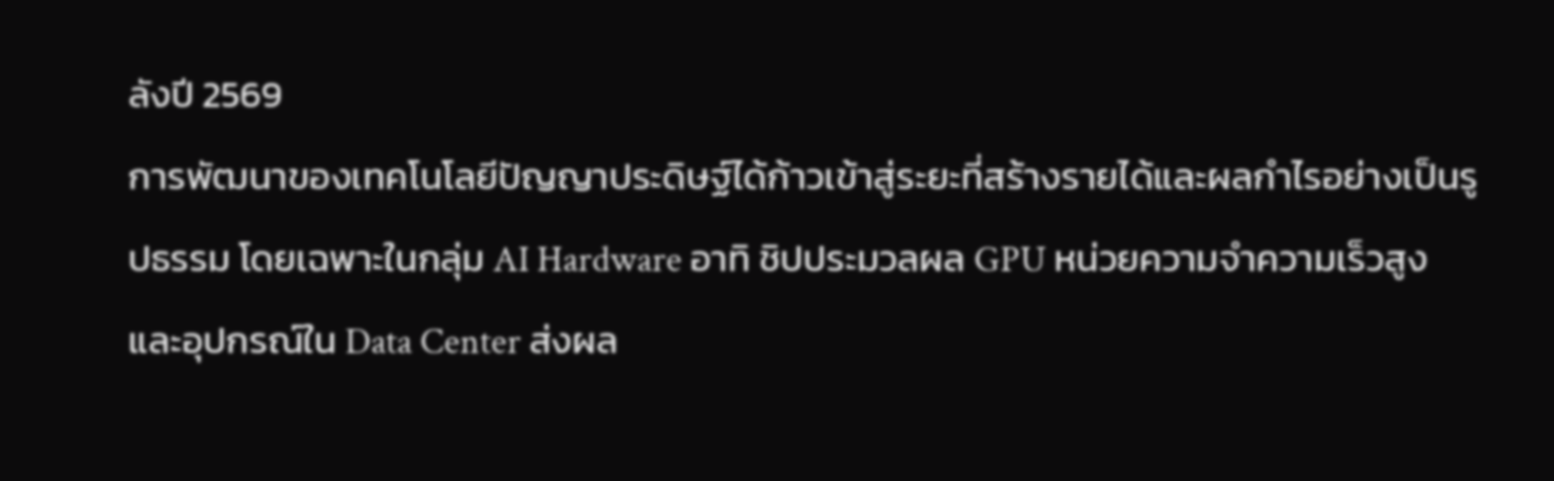ลังปี 2569
การพัฒนาของเทคโนโลยีปัญญาประดิษฐ์ได้ก้าวเข้าสู่ระยะที่สร้างรายได้และผลกำไรอย่างเป็นรูปธรรม โดยเฉพาะในกลุ่ม AI Hardware อาทิ ชิปประมวลผล GPU หน่วยความจำความเร็วสูง และอุปกรณ์ใน Data Center ส่งผล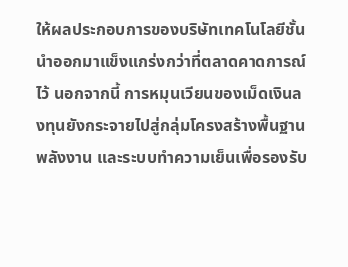ให้ผลประกอบการของบริษัทเทคโนโลยีชั้นนำออกมาแข็งแกร่งกว่าที่ตลาดคาดการณ์ไว้ นอกจากนี้ การหมุนเวียนของเม็ดเงินลงทุนยังกระจายไปสู่กลุ่มโครงสร้างพื้นฐาน พลังงาน และระบบทำความเย็นเพื่อรองรับ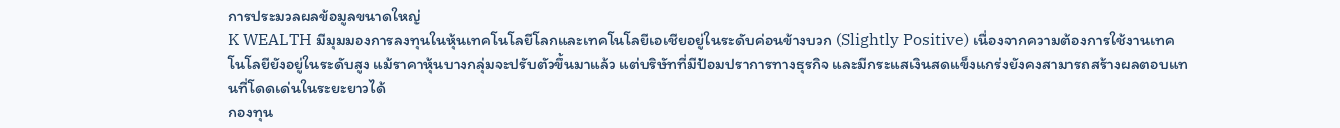การประมวลผลข้อมูลขนาดใหญ่
K WEALTH มีมุมมองการลงทุนในหุ้นเทคโนโลยีโลกและเทคโนโลยีเอเชียอยู่ในระดับค่อนข้างบวก (Slightly Positive) เนื่องจากความต้องการใช้งานเทคโนโลยียังอยู่ในระดับสูง แม้ราคาหุ้นบางกลุ่มจะปรับตัวขึ้นมาแล้ว แต่บริษัทที่มีป้อมปราการทางธุรกิจ และมีกระแสเงินสดแข็งแกร่งยังคงสามารถสร้างผลตอบแทนที่โดดเด่นในระยะยาวได้
กองทุน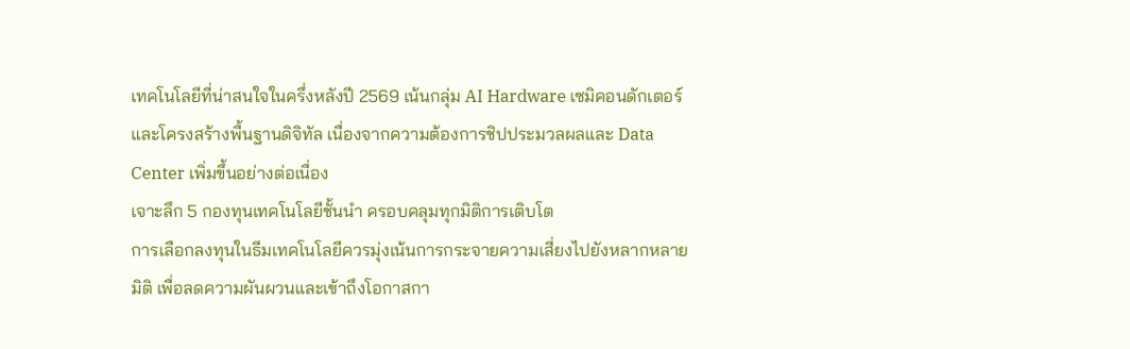เทคโนโลยีที่น่าสนใจในครึ่งหลังปี 2569 เน้นกลุ่ม AI Hardware เซมิคอนดักเตอร์ และโครงสร้างพื้นฐานดิจิทัล เนื่องจากความต้องการชิปประมวลผลและ Data Center เพิ่มขึ้นอย่างต่อเนื่อง
เจาะลึก 5 กองทุนเทคโนโลยีชั้นนำ ครอบคลุมทุกมิติการเติบโต
การเลือกลงทุนในธีมเทคโนโลยีควรมุ่งเน้นการกระจายความเสี่ยงไปยังหลากหลายมิติ เพื่อลดความผันผวนและเข้าถึงโอกาสกา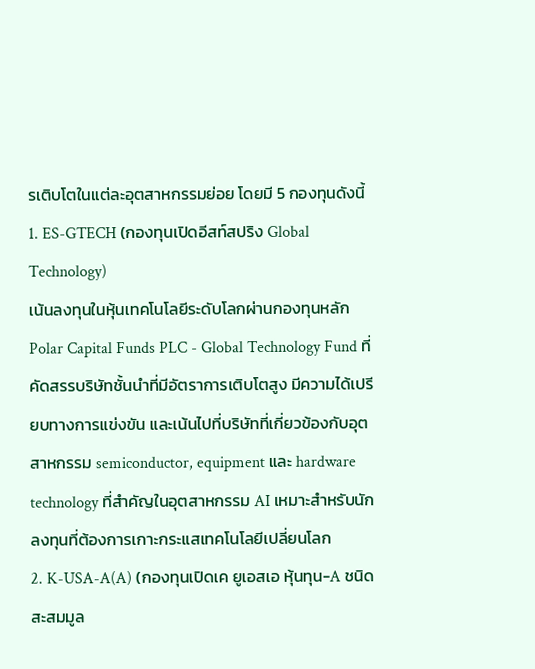รเติบโตในแต่ละอุตสาหกรรมย่อย โดยมี 5 กองทุนดังนี้
1. ES-GTECH (กองทุนเปิดอีสท์สปริง Global Technology)
เน้นลงทุนในหุ้นเทคโนโลยีระดับโลกผ่านกองทุนหลัก Polar Capital Funds PLC - Global Technology Fund ที่คัดสรรบริษัทชั้นนำที่มีอัตราการเติบโตสูง มีความได้เปรียบทางการแข่งขัน และเน้นไปที่บริษัทที่เกี่ยวข้องกับอุตสาหกรรม semiconductor, equipment และ hardware technology ที่สำคัญในอุตสาหกรรม AI เหมาะสำหรับนักลงทุนที่ต้องการเกาะกระแสเทคโนโลยีเปลี่ยนโลก
2. K-USA-A(A) (กองทุนเปิดเค ยูเอสเอ หุ้นทุน-A ชนิดสะสมมูล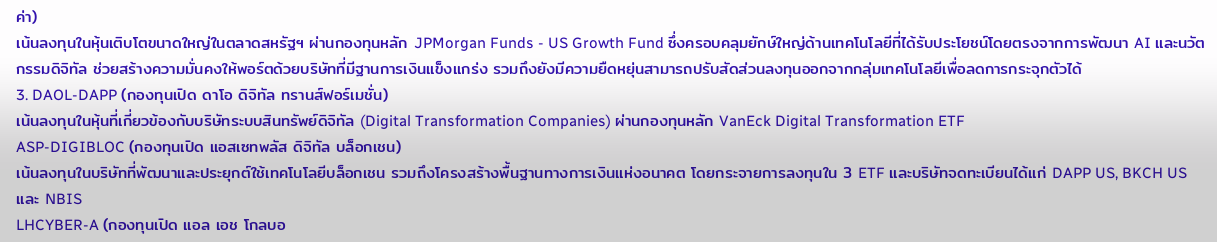ค่า)
เน้นลงทุนในหุ้นเติบโตขนาดใหญ่ในตลาดสหรัฐฯ ผ่านกองทุนหลัก JPMorgan Funds - US Growth Fund ซึ่งครอบคลุมยักษ์ใหญ่ด้านเทคโนโลยีที่ได้รับประโยชน์โดยตรงจากการพัฒนา AI และนวัตกรรมดิจิทัล ช่วยสร้างความมั่นคงให้พอร์ตด้วยบริษัทที่มีฐานการเงินแข็งแกร่ง รวมถึงยังมีความยืดหยุ่นสามารถปรับสัดส่วนลงทุนออกจากกลุ่มเทคโนโลยีเพื่อลดการกระจุกตัวได้
3. DAOL-DAPP (กองทุนเปิด ดาโอ ดิจิทัล ทรานส์ฟอร์เมชั่น)
เน้นลงทุนในหุ้นที่เกี่ยวข้องกับบริษัทระบบสินทรัพย์ดิจิทัล (Digital Transformation Companies) ผ่านกองทุนหลัก VanEck Digital Transformation ETF
ASP-DIGIBLOC (กองทุนเปิด แอสเซทพลัส ดิจิทัล บล็อกเชน)
เน้นลงทุนในบริษัทที่พัฒนาและประยุกต์ใช้เทคโนโลยีบล็อกเชน รวมถึงโครงสร้างพื้นฐานทางการเงินแห่งอนาคต โดยกระจายการลงทุนใน 3 ETF และบริษัทจดทะเบียนได้แก่ DAPP US, BKCH US และ NBIS
LHCYBER-A (กองทุนเปิด แอล เอช โกลบอ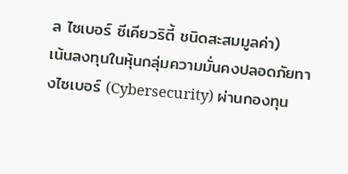ล ไซเบอร์ ซีเคียวริตี้ ชนิดสะสมมูลค่า)
เน้นลงทุนในหุ้นกลุ่มความมั่นคงปลอดภัยทางไซเบอร์ (Cybersecurity) ผ่านกองทุน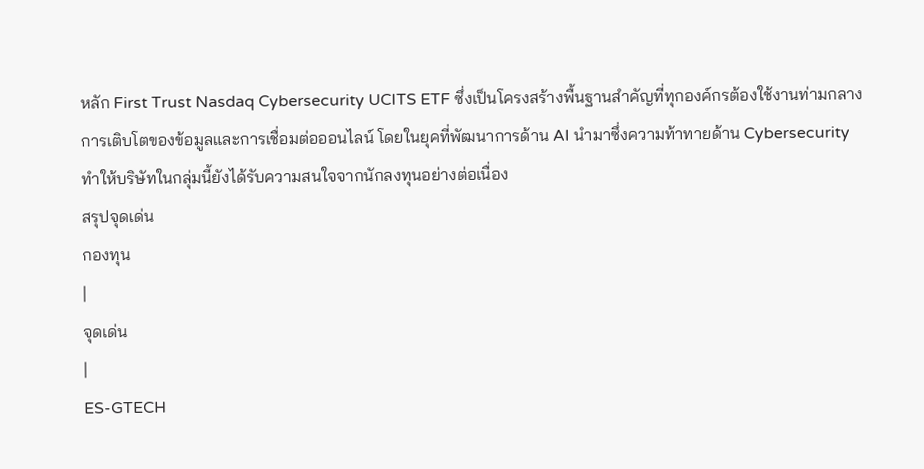หลัก First Trust Nasdaq Cybersecurity UCITS ETF ซึ่งเป็นโครงสร้างพื้นฐานสำคัญที่ทุกองค์กรต้องใช้งานท่ามกลางการเติบโตของข้อมูลและการเชื่อมต่อออนไลน์ โดยในยุคที่พัฒนาการด้าน AI นำมาซึ่งความท้าทายด้าน Cybersecurity ทำให้บริษัทในกลุ่มนี้ยังได้รับความสนใจจากนักลงทุนอย่างต่อเนื่อง
สรุปจุดเด่น
กองทุน
|
จุดเด่น
|
ES-GTECH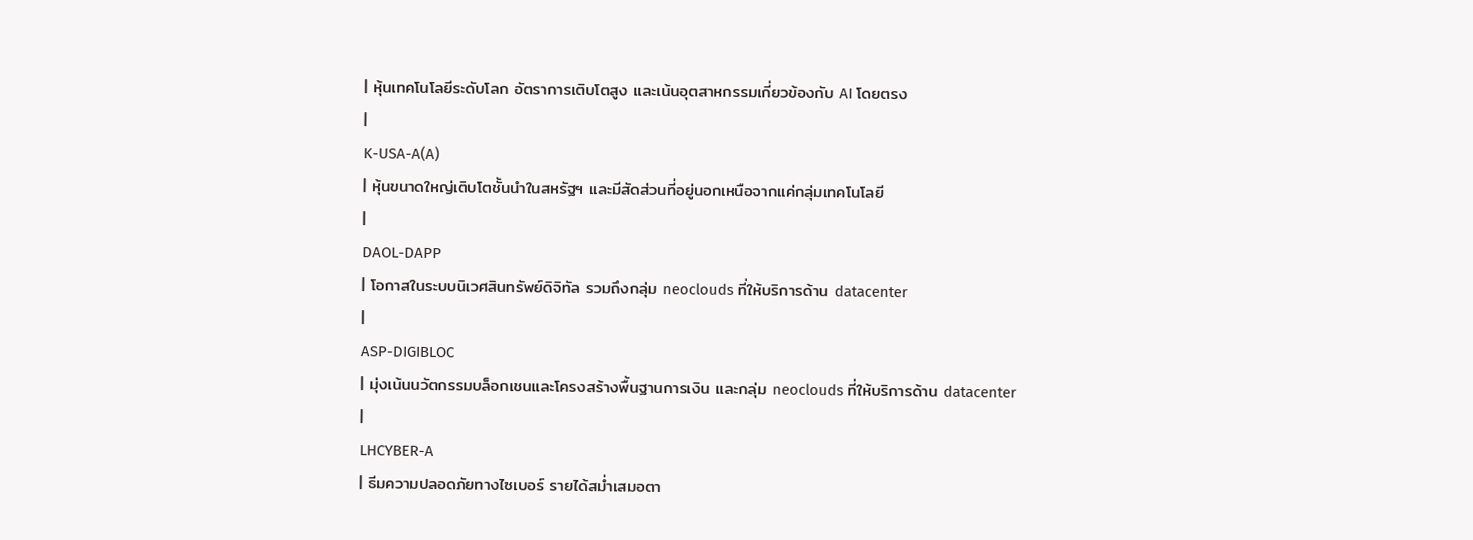| หุ้นเทคโนโลยีระดับโลก อัตราการเติบโตสูง และเน้นอุตสาหกรรมเกี่ยวข้องกับ AI โดยตรง
|
K-USA-A(A)
| หุ้นขนาดใหญ่เติบโตชั้นนำในสหรัฐฯ และมีสัดส่วนที่อยู่นอกเหนือจากแค่กลุ่มเทคโนโลยี
|
DAOL-DAPP
| โอกาสในระบบนิเวศสินทรัพย์ดิจิทัล รวมถึงกลุ่ม neoclouds ที่ให้บริการด้าน datacenter
|
ASP-DIGIBLOC
| มุ่งเน้นนวัตกรรมบล็อกเชนและโครงสร้างพื้นฐานการเงิน และกลุ่ม neoclouds ที่ให้บริการด้าน datacenter
|
LHCYBER-A
| ธีมความปลอดภัยทางไซเบอร์ รายได้สม่ำเสมอตา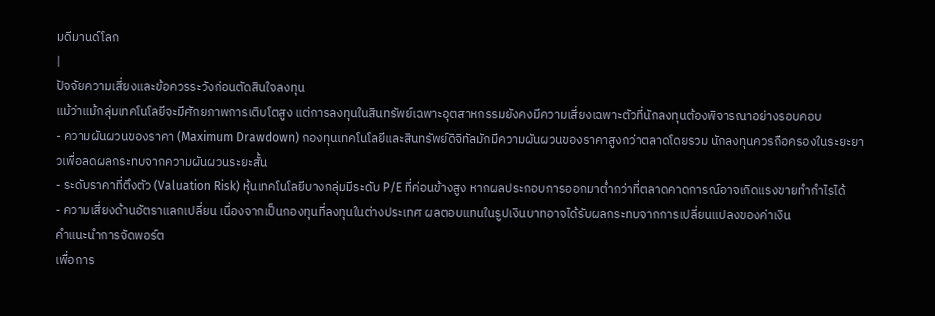มดีมานด์โลก
|
ปัจจัยความเสี่ยงและข้อควรระวังก่อนตัดสินใจลงทุน
แม้ว่าแม้กลุ่มเทคโนโลยีจะมีศักยภาพการเติบโตสูง แต่การลงทุนในสินทรัพย์เฉพาะอุตสาหกรรมยังคงมีความเสี่ยงเฉพาะตัวที่นักลงทุนต้องพิจารณาอย่างรอบคอบ
- ความผันผวนของราคา (Maximum Drawdown) กองทุนเทคโนโลยีและสินทรัพย์ดิจิทัลมักมีความผันผวนของราคาสูงกว่าตลาดโดยรวม นักลงทุนควรถือครองในระยะยาวเพื่อลดผลกระทบจากความผันผวนระยะสั้น
- ระดับราคาที่ตึงตัว (Valuation Risk) หุ้นเทคโนโลยีบางกลุ่มมีระดับ P/E ที่ค่อนข้างสูง หากผลประกอบการออกมาต่ำกว่าที่ตลาดคาดการณ์อาจเกิดแรงขายทำกำไรได้
- ความเสี่ยงด้านอัตราแลกเปลี่ยน เนื่องจากเป็นกองทุนที่ลงทุนในต่างประเทศ ผลตอบแทนในรูปเงินบาทอาจได้รับผลกระทบจากการเปลี่ยนแปลงของค่าเงิน
คำแนะนำการจัดพอร์ต
เพื่อการ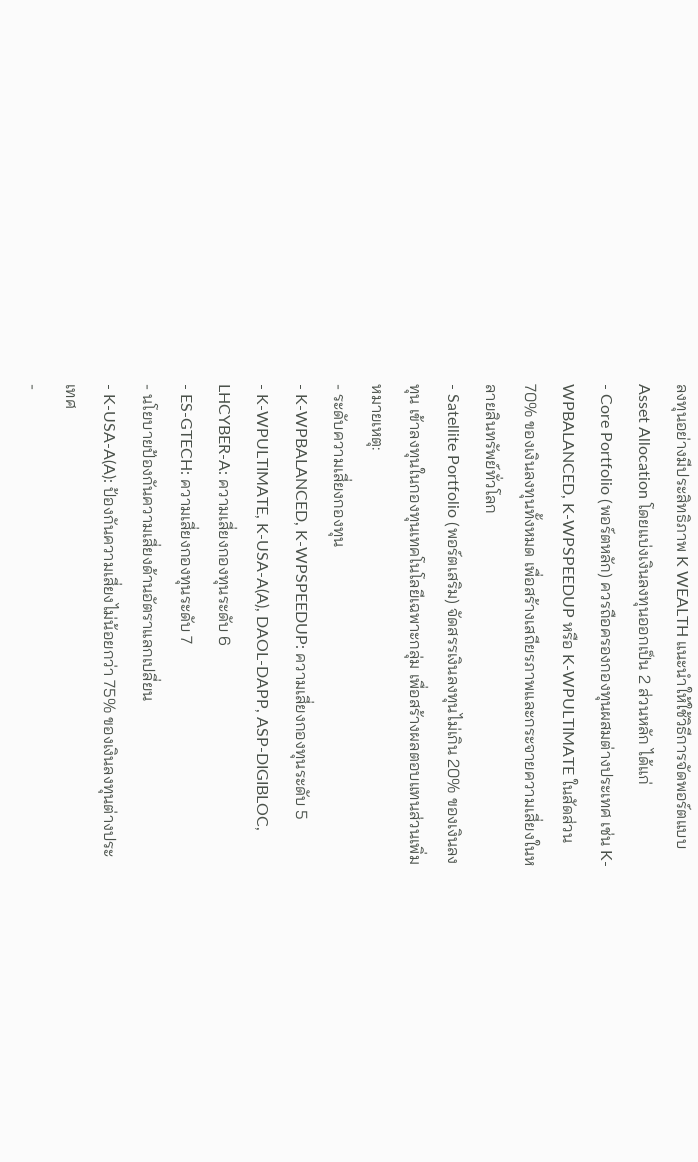ลงทุนอย่างมีประสิทธิภาพ K WEALTH แนะนำให้ใช้วิธีการจัดพอร์ตแบบ Asset Allocation โดยแบ่งเงินลงทุนออกเป็น 2 ส่วนหลัก ได้แก่
- Core Portfolio (พอร์ตหลัก) ควรถือครองกองทุนผสมต่างประเทศ เช่น K-WPBALANCED, K-WPSPEEDUP หรือ K-WPULTIMATE ในสัดส่วน 70% ของเงินลงทุนทั้งหมด เพื่อสร้างเสถียรภาพและกระจายความเสี่ยงในหลายสินทรัพย์ทั่วโลก
- Satellite Portfolio (พอร์ตเสริม) จัดสรรเงินลงทุนไม่เกิน 20% ของเงินลงทุน เข้าลงทุนในกองทุนเทคโนโลยีเฉพาะกลุ่ม เพื่อสร้างผลตอบแทนส่วนเพิ่ม
หมายเหตุ:
- ระดับความเสี่ยงกองทุน
- K-WPBALANCED, K-WPSPEEDUP: ความเสี่ยงกองทุนระดับ 5
- K-WPULTIMATE, K-USA-A(A), DAOL-DAPP, ASP-DIGIBLOC, LHCYBER-A: ความเสี่ยงกองทุนระดับ 6
- ES-GTECH: ความเสี่ยงกองทุนระดับ 7
- นโยบายป้องกันความเสี่ยงด้านอัตราแลกเปลี่ยน
- K-USA-A(A): ป้องกันความเสี่ยงไม่น้อยกว่า 75% ของเงินลงทุนต่างประเทศ
-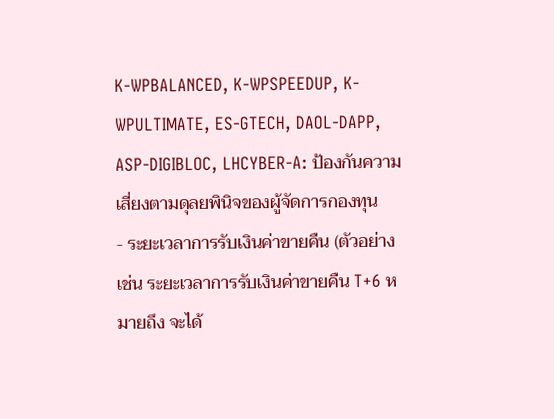K-WPBALANCED, K-WPSPEEDUP, K-WPULTIMATE, ES-GTECH, DAOL-DAPP, ASP-DIGIBLOC, LHCYBER-A: ป้องกันความเสี่ยงตามดุลยพินิจของผู้จัดการกองทุน
- ระยะเวลาการรับเงินค่าขายคืน (ตัวอย่างเช่น ระยะเวลาการรับเงินค่าขายคืน T+6 หมายถึง จะได้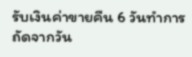รับเงินค่าขายคืน 6 วันทำการถัดจากวัน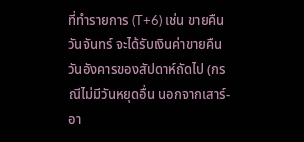ที่ทำรายการ (T+6) เช่น ขายคืนวันจันทร์ จะได้รับเงินค่าขายคืนวันอังคารของสัปดาห์ถัดไป (กรณีไม่มีวันหยุดอื่น นอกจากเสาร์-อา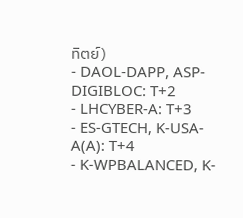ทิตย์)
- DAOL-DAPP, ASP-DIGIBLOC: T+2
- LHCYBER-A: T+3
- ES-GTECH, K-USA-A(A): T+4
- K-WPBALANCED, K-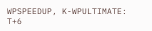WPSPEEDUP, K-WPULTIMATE: T+6